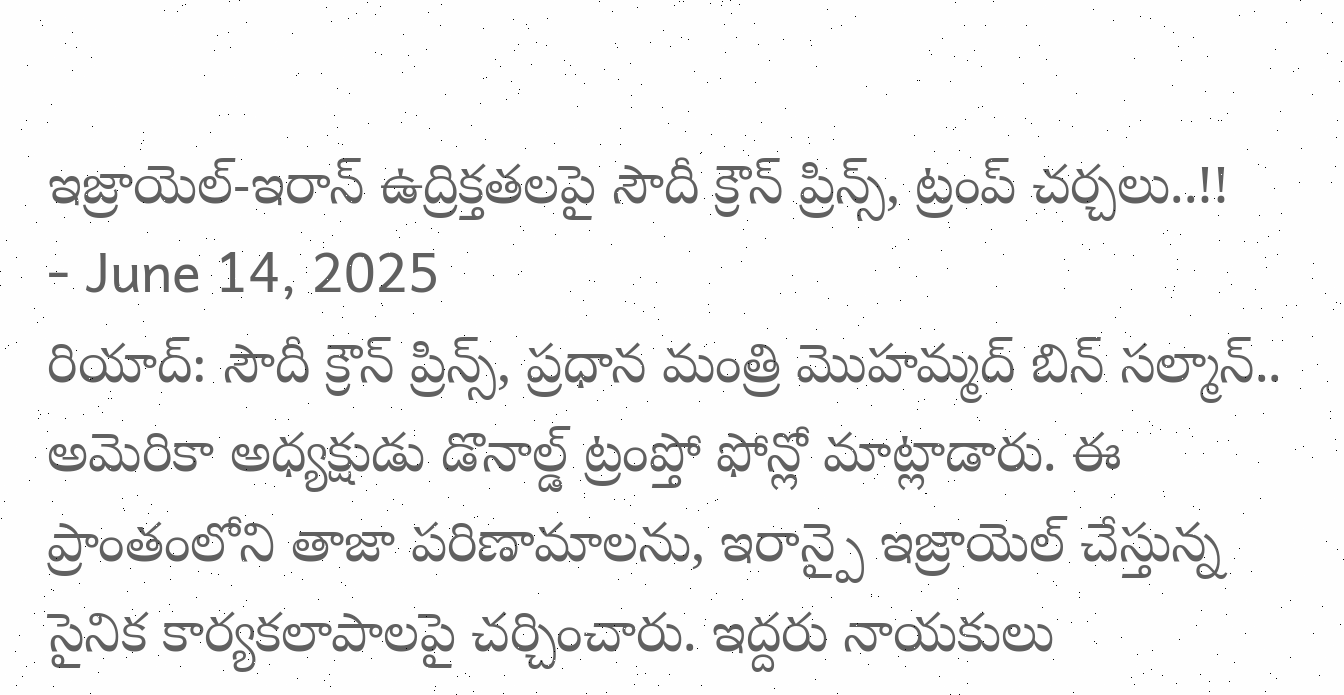ఇజ్రాయెల్-ఇరాన్ ఉద్రిక్తతలపై సౌదీ క్రౌన్ ప్రిన్స్, ట్రంప్ చర్చలు..!!
- June 14, 2025
రియాద్: సౌదీ క్రౌన్ ప్రిన్స్, ప్రధాన మంత్రి మొహమ్మద్ బిన్ సల్మాన్.. అమెరికా అధ్యక్షుడు డొనాల్డ్ ట్రంప్తో ఫోన్లో మాట్లాడారు. ఈ ప్రాంతంలోని తాజా పరిణామాలను, ఇరాన్పై ఇజ్రాయెల్ చేస్తున్న సైనిక కార్యకలాపాలపై చర్చించారు. ఇద్దరు నాయకులు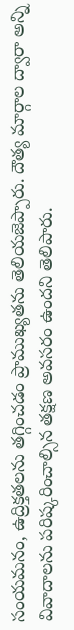సంయమనం, ఉద్రిక్తతలను తగ్గించడం ప్రాముఖ్యతను తెలియజెప్పారు. దౌత్య మార్గాల ద్వారా అన్ని వివాదాలను పరిష్కరించాల్సిన తక్షణ అవసరం ఉందని తెలిపారు.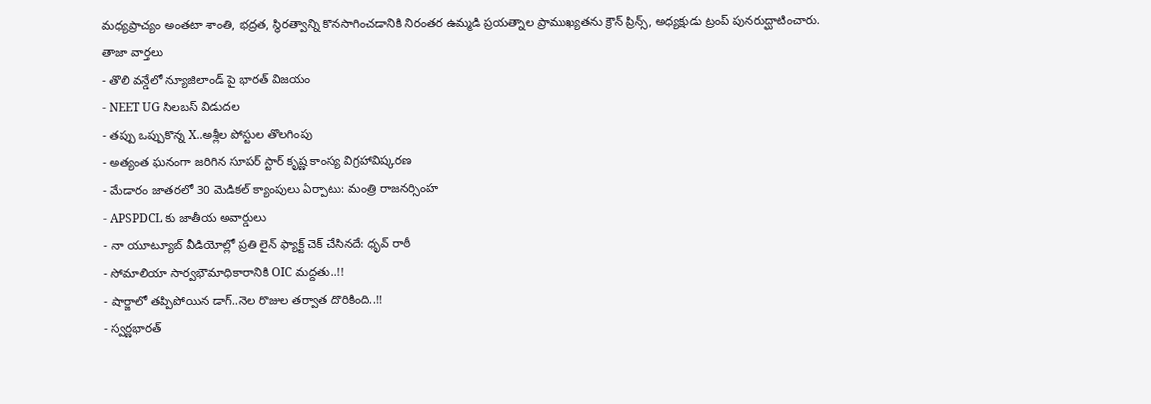మధ్యప్రాచ్యం అంతటా శాంతి, భద్రత, స్థిరత్వాన్ని కొనసాగించడానికి నిరంతర ఉమ్మడి ప్రయత్నాల ప్రాముఖ్యతను క్రౌన్ ప్రిన్స్, అధ్యక్షుడు ట్రంప్ పునరుద్ఘాటించారు.
తాజా వార్తలు
- తొలి వన్డేలో న్యూజిలాండ్ పై భారత్ విజయం
- NEET UG సిలబస్ విడుదల
- తప్పు ఒప్పుకొన్న X..అశ్లీల పోస్టుల తొలగింపు
- అత్యంత ఘనంగా జరిగిన సూపర్ స్టార్ కృష్ణ కాంస్య విగ్రహావిష్కరణ
- మేడారం జాతరలో 30 మెడికల్ క్యాంపులు ఏర్పాటు: మంత్రి రాజనర్సింహ
- APSPDCL కు జాతీయ అవార్డులు
- నా యూట్యూబ్ వీడియోల్లో ప్రతి లైన్ ఫ్యాక్ట్ చెక్ చేసినదే: ధృవ్ రాఠీ
- సోమాలియా సార్వభౌమాధికారానికి OIC మద్దతు..!!
- షార్జాలో తప్పిపోయిన డాగ్..నెల రొజుల తర్వాత దొరికింది..!!
- స్వర్ణభారత్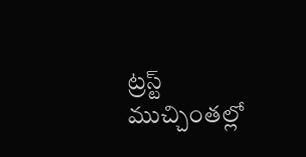ట్రస్ట్ ముచ్చింతల్లో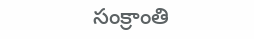సంక్రాంతి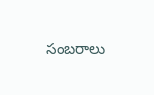సంబరాలు